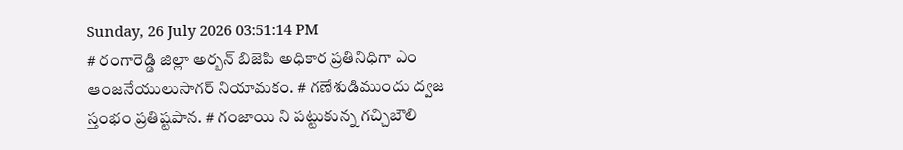Sunday, 26 July 2026 03:51:14 PM
# రంగారెడ్డి జిల్లా అర్బన్ బిజెపి అధికార ప్రతినిధిగా ఎం ఆంజనేయులుసాగర్ నియామకం. # గణేశుడిముందు ద్వజ స్తంభం ప్రతిష్టపాన. # గంజాయి ని పట్టుకున్న గచ్చిబౌలి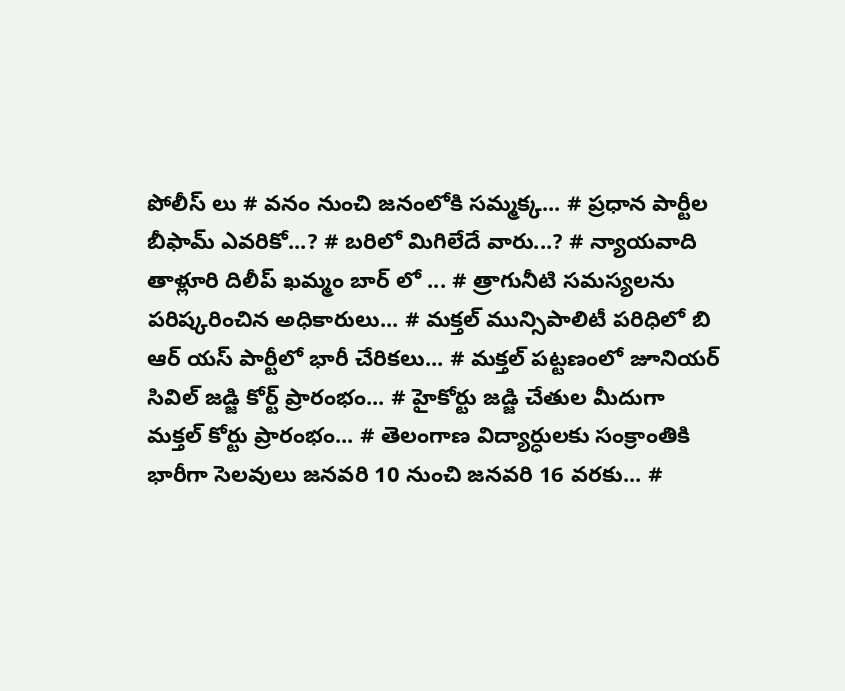పోలీస్ లు # వనం నుంచి జనంలోకి సమ్మక్క... # ప్రధాన పార్టీల బీఫామ్ ఎవరికో...? # బరిలో మిగిలేదే వారు...? # న్యాయవాది తాళ్లూరి దిలీప్ ఖమ్మం బార్ లో ... # త్రాగునీటి సమస్యలను పరిష్కరించిన అధికారులు... # మక్తల్ మున్సిపాలిటీ పరిధిలో బి ఆర్ యస్ పార్టీలో భారీ చేరికలు... # మక్తల్ పట్టణంలో జూనియర్ సివిల్ జడ్జి కోర్ట్ ప్రారంభం... # హైకోర్టు జడ్జి చేతుల మీదుగా మక్తల్ కోర్టు ప్రారంభం... # తెలంగాణ విద్యార్ధులకు సంక్రాంతికి భారీగా సెలవులు జనవరి 10 నుంచి జనవరి 16 వరకు... #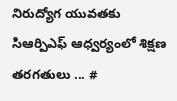నిరుద్యోగ యువతకు సిఆర్పిఎఫ్ ఆధ్వర్యంలో శిక్షణ తరగతులు ... #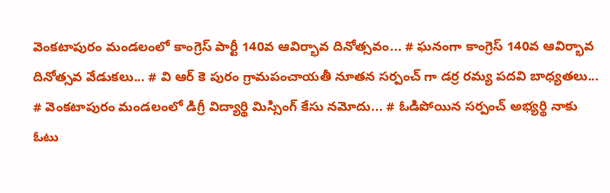వెంకటాపురం మండలంలో కాంగ్రెస్ పార్టీ 140వ ఆవిర్భావ దినోత్సవం... # ఘనంగా కాంగ్రెస్ 140వ ఆవిర్భావ దినోత్సవ వేడుకలు... # వి ఆర్ కె పురం గ్రామపంచాయతీ నూతన సర్పంచ్ గా డర్ర రమ్య పదవి బాధ్యతలు... # వెంకటాపురం మండలంలో డిగ్రీ విద్యార్థి మిస్సింగ్ కేసు నమోదు... # ఓడిపోయిన సర్పంచ్ అభ్యర్థి నాకు ఓటు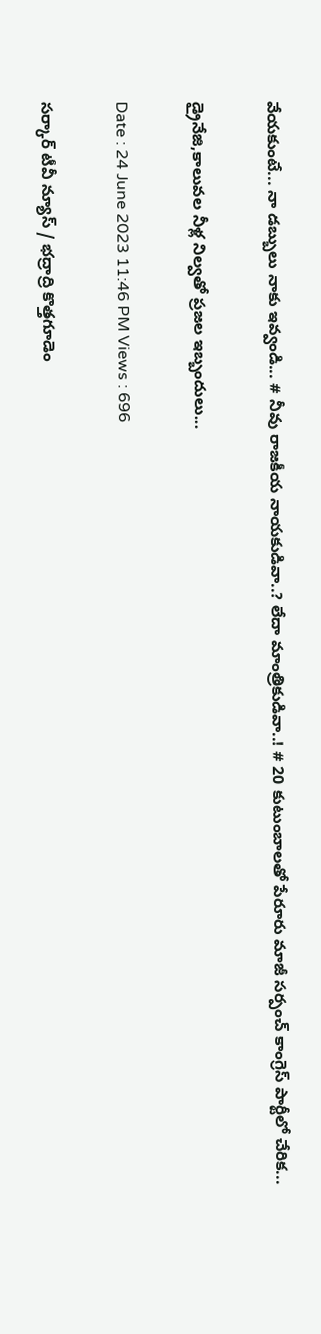వేయకుంటే... నా డబ్బులు నాకు ఇవ్వండి... # నీవు రాజకీయ నాయకుడివా..? లేదా మాంత్రికుడివా..! # 20 కుటుంబాలతో పేరూరు మాజీ సర్పంచ్ కాంగ్రెస్ పార్టీలో చేరిక...

డ్రైనేజి,కాలువల నీళ్ల నిల్వతో ప్రజల ఇబ్బందులు...

Date : 24 June 2023 11:46 PM Views : 696

సర్కార్ టీవీ న్యూస్ / భద్రాద్రి కొత్తగూడెం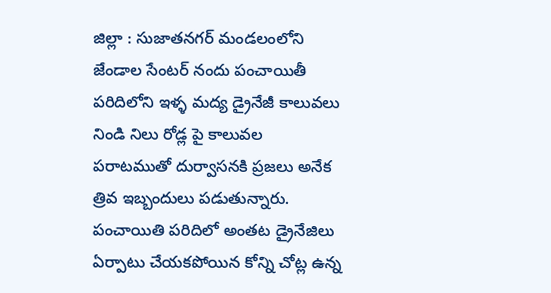జిల్లా : సుజాతనగర్ మండలంలోని జేండాల సేంటర్ నందు పంచాయితీ పరిదిలోని ఇళ్ళ మద్య డ్రైనేజీ కాలువలు నిండి నిలు రోడ్ల పై కాలువల పరాటముతో దుర్వాసనకి ప్రజలు అనేక త్రివ ఇబ్బందులు పడుతున్నారు. పంచాయితి పరిదిలో అంతట డ్రైనేజిలు ఏర్పాటు చేయకపోయిన కోన్ని చోట్ల ఉన్న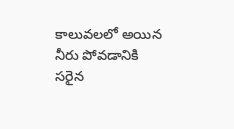కాలువలలో అయిన నీరు పోవడానికి సరైన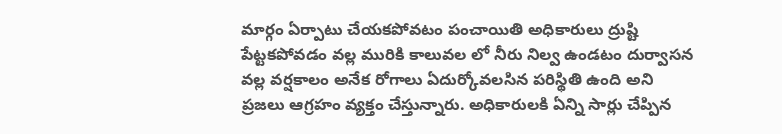మార్గం ఏర్పాటు చేయకపోవటం పంచాయితి అధికారులు ద్రుష్టి పేట్టకపోవడం వల్ల మురికి కాలువల లో నీరు నిల్వ ఉండటం దుర్వాసన వల్ల వర్షకాలం అనేక రోగాలు ఏదుర్కోవలసిన పరిస్థితి ఉంది అని ప్రజలు ఆగ్రహం వ్యక్తం చేస్తున్నారు. అధికారులకి ఏన్ని సార్లు చేప్పిన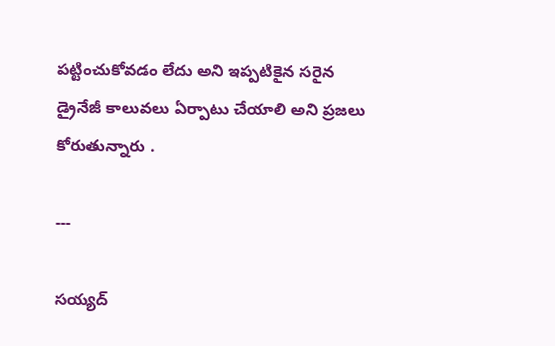పట్టించుకోవడం లేదు అని ఇప్పటికైన సరైన డ్రైనేజీ కాలువలు ఏర్పాటు చేయాలి అని ప్రజలు కోరుతున్నారు .

---

సయ్యద్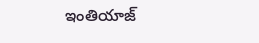ఇంతియాజ్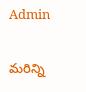Admin

మరిన్ని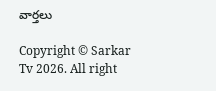వార్తలు

Copyright © Sarkar Tv 2026. All right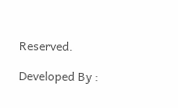Reserved.

Developed By :